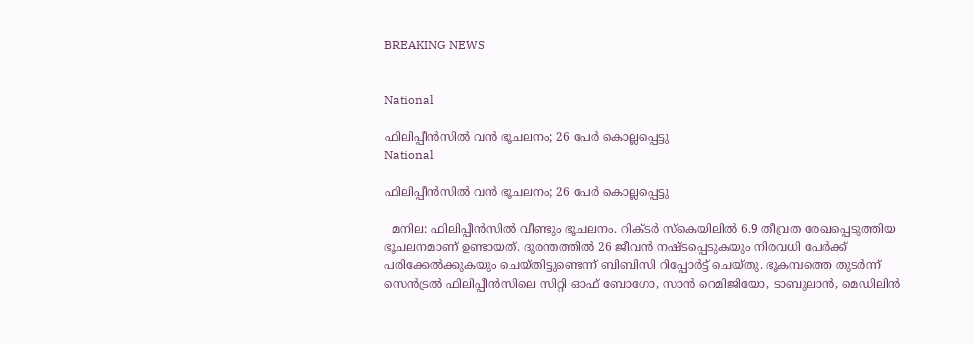BREAKING NEWS


National

ഫിലിപ്പീന്‍സില്‍ വൻ ഭൂചലനം; 26 പേർ കൊല്ലപ്പെട്ടു
National

ഫിലിപ്പീന്‍സില്‍ വൻ ഭൂചലനം; 26 പേർ കൊല്ലപ്പെട്ടു

  മനില: ഫിലിപ്പീന്‍സില്‍ വീണ്ടും ഭൂചലനം. റിക്ടര്‍ സ്‌കെയിലില്‍ 6.9 തീവ്രത രേഖപ്പെടുത്തിയ ഭൂചലനമാണ് ഉണ്ടായത്. ദുരന്തത്തില്‍ 26 ജീവന്‍ നഷ്ടപ്പെടുകയും നിരവധി പേര്‍ക്ക് പരിക്കേല്‍ക്കുകയും ചെയ്തിട്ടുണ്ടെന്ന് ബിബിസി റിപ്പോർട്ട് ചെയ്തു. ഭൂകമ്പത്തെ തുടര്‍ന്ന് സെന്‍ട്രല്‍ ഫിലിപ്പീന്‍സിലെ സിറ്റി ഓഫ് ബോഗോ, സാന്‍ റെമിജിയോ, ടാബുലാന്‍, മെഡിലിന്‍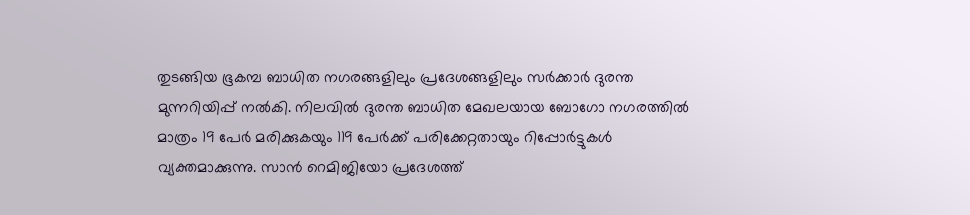തുടങ്ങിയ ഭൂകമ്പ ബാധിത നഗരങ്ങളിലും പ്രദേശങ്ങളിലും സർക്കാർ ദുരന്ത മുന്നറിയിപ്പ് നല്‍കി. നിലവില്‍ ദുരന്ത ബാധിത മേഖലയായ ബോഗോ നഗരത്തില്‍ മാത്രം 19 പേര്‍ മരിക്കുകയും 119 പേര്‍ക്ക് പരിക്കേറ്റതായും റിപ്പോര്‍ട്ടുകള്‍ വ്യക്തമാക്കുന്നു. സാന്‍ റെമിജിയോ പ്രദേശത്ത്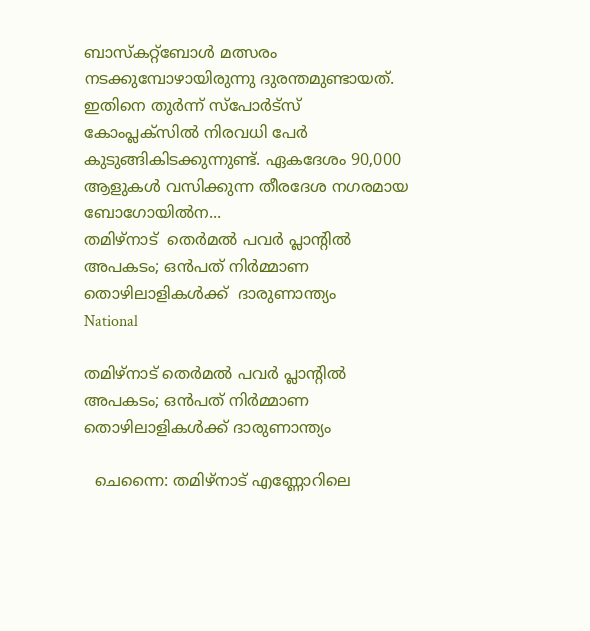ബാസ്‌കറ്റ്‌ബോള്‍ മത്സരം നടക്കുമ്പോഴായിരുന്നു ദുരന്തമുണ്ടായത്. ഇതിനെ തുര്‍ന്ന് സ്‌പോര്‍ട്‌സ് കോംപ്ലക്‌സില്‍ നിരവധി പേര്‍ കുടുങ്ങികിടക്കുന്നുണ്ട്. ഏകദേശം 90,000 ആളുകള്‍ വസിക്കുന്ന തീരദേശ നഗരമായ ബോഗോയില്‍ന...
തമിഴ്‌നാട്  തെര്‍മല്‍ പവര്‍ പ്ലാന്റില്‍ അപകടം; ഒന്‍പത് നിർമ്മാണ തൊഴിലാളികൾക്ക്  ദാരുണാന്ത്യം
National

തമിഴ്‌നാട് തെര്‍മല്‍ പവര്‍ പ്ലാന്റില്‍ അപകടം; ഒന്‍പത് നിർമ്മാണ തൊഴിലാളികൾക്ക് ദാരുണാന്ത്യം

  ചെന്നൈ: തമിഴ്‌നാട് എണ്ണോറിലെ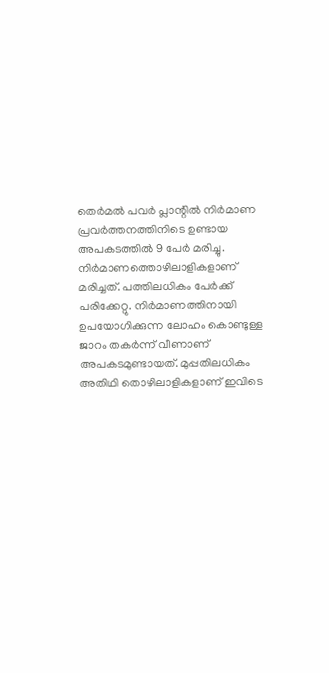തെര്‍മല്‍ പവര്‍ പ്ലാന്റില്‍ നിര്‍മാണ പ്രവര്‍ത്തനത്തിനിടെ ഉണ്ടായ അപകടത്തിൽ 9 പേർ മരിച്ചു. നിർമാണത്തൊഴിലാളികളാണ് മരിച്ചത്. പത്തിലധികം പേർക്ക് പരിക്കേറ്റു. നിർമാണത്തിനായി ഉപയോഗിക്കുന്ന ലോഹം കൊണ്ടുള്ള ജാറം തകർന്ന് വീണാണ് അപകടമുണ്ടായത്. മുപ്പതിലധികം അതിഥി തൊഴിലാളികളാണ് ഇവിടെ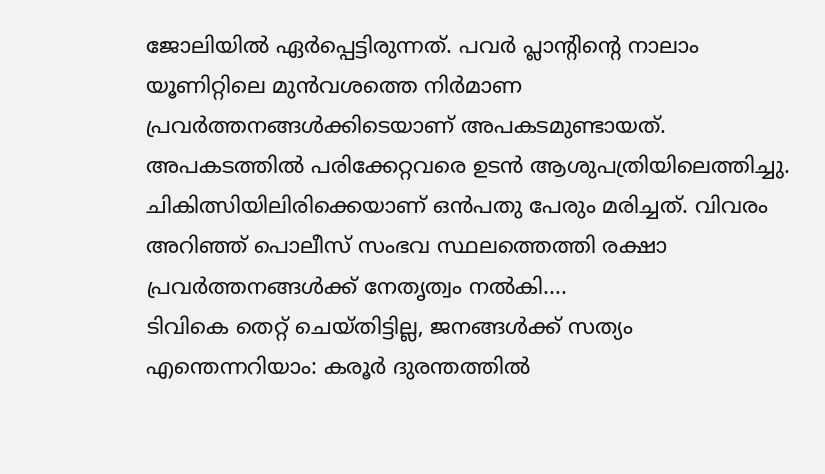ജോലിയിൽ ഏർപ്പെട്ടിരുന്നത്. പവര്‍ പ്ലാന്റിന്റെ നാലാം യൂണിറ്റിലെ മുന്‍വശത്തെ നിര്‍മാണ പ്രവര്‍ത്തനങ്ങള്‍ക്കിടെയാണ് അപകടമുണ്ടായത്. അപകടത്തില്‍ പരിക്കേറ്റവരെ ഉടന്‍ ആശുപത്രിയിലെത്തിച്ചു. ചികിത്സിയിലിരിക്കെയാണ് ഒന്‍പതു പേരും മരിച്ചത്. വിവരം അറിഞ്ഞ് പൊലീസ് സംഭവ സ്ഥലത്തെത്തി രക്ഷാ പ്രവര്‍ത്തനങ്ങള്‍ക്ക് നേതൃത്വം നല്‍കി....
ടിവികെ തെറ്റ് ചെയ്തിട്ടില്ല, ജനങ്ങൾക്ക് സത്യം എന്തെന്നറിയാം: കരൂർ ദുരന്തത്തിൽ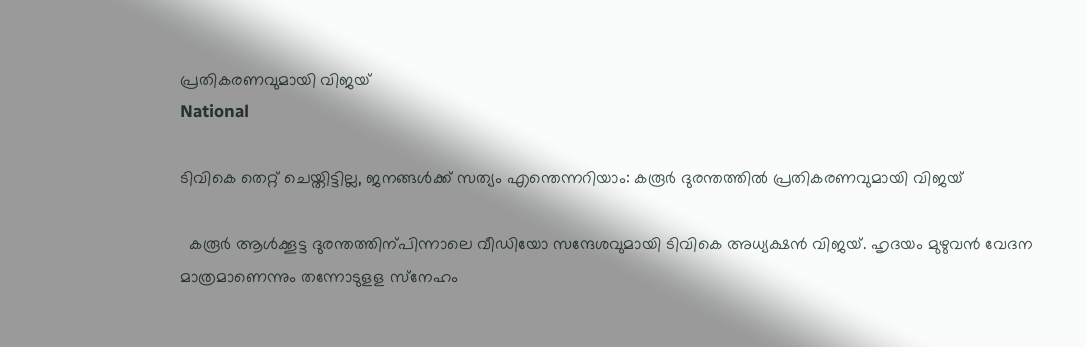പ്രതികരണവുമായി വിജയ്‌
National

ടിവികെ തെറ്റ് ചെയ്തിട്ടില്ല, ജനങ്ങൾക്ക് സത്യം എന്തെന്നറിയാം: കരൂർ ദുരന്തത്തിൽ പ്രതികരണവുമായി വിജയ്‌

  കരൂർ ആൾക്കൂട്ട ദുരന്തത്തിന്പിന്നാലെ വീഡിയോ സന്ദേശവുമായി ടിവികെ അധ്യക്ഷൻ വിജയ്. ഹൃദയം മുഴുവൻ വേദന മാത്രമാണെന്നും തന്നോടുളള സ്‌നേഹം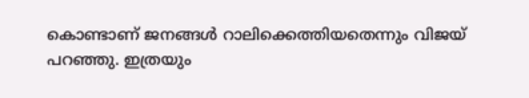കൊണ്ടാണ് ജനങ്ങള്‍ റാലിക്കെത്തിയതെന്നും വിജയ് പറഞ്ഞു. ഇത്രയും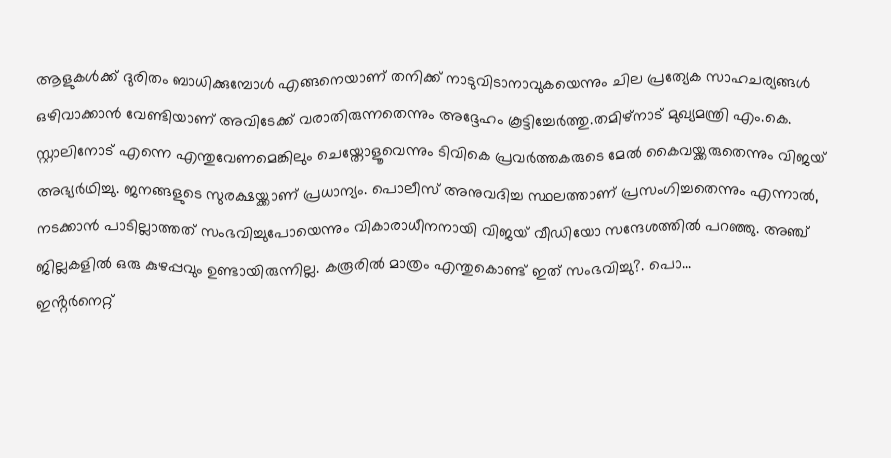ആളുകള്‍ക്ക് ദുരിതം ബാധിക്കുമ്പോള്‍ എങ്ങനെയാണ് തനിക്ക് നാടുവിടാനാവുകയെന്നും ചില പ്രത്യേക സാഹചര്യങ്ങള്‍ ഒഴിവാക്കാന്‍ വേണ്ടിയാണ് അവിടേക്ക് വരാതിരുന്നതെന്നും അദ്ദേഹം കൂട്ടിച്ചേർത്തു.തമിഴ്നാട് മുഖ്യമന്ത്രി എം.കെ. സ്റ്റാലിനോട് എന്നെ എന്തുവേണമെങ്കിലും ചെയ്തോളൂവെന്നും ടിവികെ പ്രവർത്തകരുടെ മേൽ കൈവയ്ക്കരുതെന്നും വിജയ് അഭ്യർഥിച്ചു. ജനങ്ങളുടെ സുരക്ഷയ്ക്കാണ് പ്രധാന്യം. പൊലീസ് അനുവദിച്ച സ്ഥലത്താണ് പ്രസംഗിച്ചതെന്നും എന്നാൽ, നടക്കാൻ പാടില്ലാത്തത് സംഭവിച്ചുപോയെന്നും വികാരാധീനനായി വിജയ് വീഡിയോ സന്ദേശത്തിൽ പറഞ്ഞു. അഞ്ച് ജില്ലകളിൽ ഒരു കുഴപ്പവും ഉണ്ടായിരുന്നില്ല. കരൂരിൽ മാത്രം എന്തുകൊണ്ട് ഇത് സംഭവിച്ചു?. പൊ...
ഇൻ്റർനെറ്റ്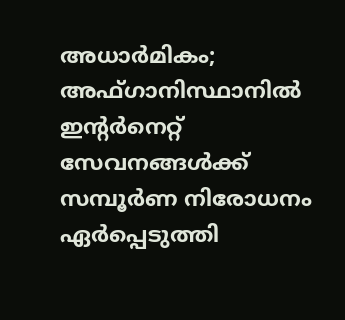അധാർമികം; അഫ്‌ഗാനിസ്ഥാനിൽ ഇന്റർനെറ്റ് സേവനങ്ങൾക്ക് സമ്പൂർണ നിരോധനം ഏർപ്പെടുത്തി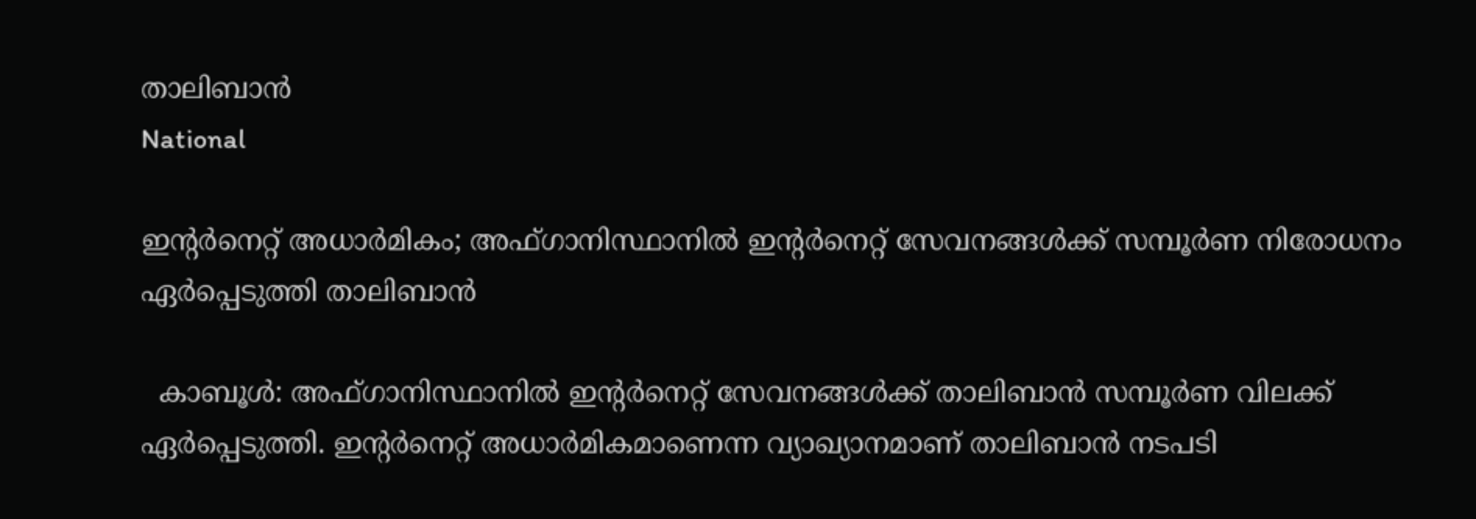താലിബാൻ
National

ഇൻ്റർനെറ്റ് അധാർമികം; അഫ്‌ഗാനിസ്ഥാനിൽ ഇന്റർനെറ്റ് സേവനങ്ങൾക്ക് സമ്പൂർണ നിരോധനം ഏർപ്പെടുത്തി താലിബാൻ

  കാബൂൾ: അഫ്‌ഗാനിസ്ഥാനിൽ ഇൻ്റർനെറ്റ് സേവനങ്ങൾക്ക് താലിബാൻ സമ്പൂർണ വിലക്ക് ഏർപ്പെടുത്തി. ഇൻ്റർനെറ്റ് അധാർമികമാണെന്ന വ്യാഖ്യാനമാണ് താലിബാൻ നടപടി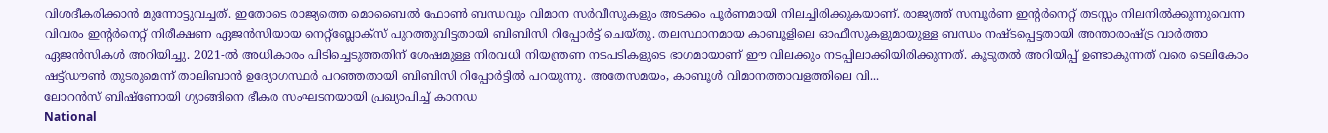വിശദീകരിക്കാൻ മുന്നോട്ടുവച്ചത്. ഇതോടെ രാജ്യത്തെ മൊബൈൽ ഫോൺ ബന്ധവും വിമാന സർവീസുകളും അടക്കം പൂർണമായി നിലച്ചിരിക്കുകയാണ്. രാജ്യത്ത് സമ്പൂർണ ഇൻ്റർനെറ്റ് തടസ്സം നിലനിൽക്കുന്നുവെന്ന വിവരം ഇൻ്റർനെറ്റ് നിരീക്ഷണ ഏജൻസിയായ നെറ്റ്ബ്ലോക്‌സ് പുറത്തുവിട്ടതായി ബിബിസി റിപ്പോർട്ട് ചെയ്തു. തലസ്ഥാനമായ കാബൂളിലെ ഓഫീസുകളുമായുള്ള ബന്ധം നഷ്ടപ്പെട്ടതായി അന്താരാഷ്ട്ര വാർത്താ ഏജൻസികൾ അറിയിച്ചു. 2021-ൽ അധികാരം പിടിച്ചെടുത്തതിന് ശേഷമുള്ള നിരവധി നിയന്ത്രണ നടപടികളുടെ ഭാഗമായാണ് ഈ വിലക്കും നടപ്പിലാക്കിയിരിക്കുന്നത്. കൂടുതൽ അറിയിപ്പ് ഉണ്ടാകുന്നത് വരെ ടെലികോം ഷട്ട്ഡൗൺ തുടരുമെന്ന് താലിബാൻ ഉദ്യോഗസ്ഥർ പറഞ്ഞതായി ബിബിസി റിപ്പോർട്ടിൽ പറയുന്നു. അതേസമയം, കാബൂൾ വിമാനത്താവളത്തിലെ വി...
ലോറൻസ് ബിഷ്ണോയി ഗ്യാങ്ങിനെ ഭീകര സംഘടനയായി പ്രഖ്യാപിച്ച് കാനഡ
National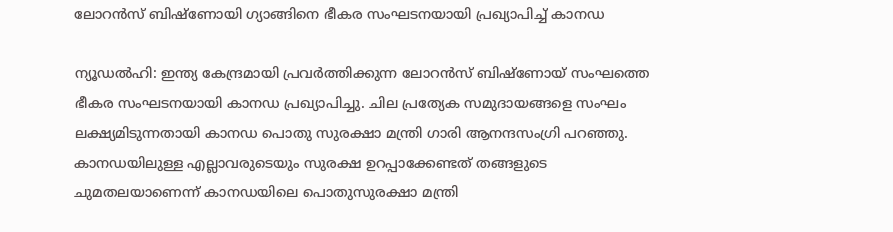ലോറൻസ് ബിഷ്ണോയി ഗ്യാങ്ങിനെ ഭീകര സംഘടനയായി പ്രഖ്യാപിച്ച് കാനഡ

ന്യൂഡൽഹി: ഇന്ത്യ കേന്ദ്രമായി പ്രവര്‍ത്തിക്കുന്ന ലോറന്‍സ് ബിഷ്ണോയ് സംഘത്തെ ഭീകര സംഘടനയായി കാനഡ പ്രഖ്യാപിച്ചു. ചില പ്രത്യേക സമുദായങ്ങളെ സംഘം ലക്ഷ്യമിടുന്നതായി കാനഡ പൊതു സുരക്ഷാ മന്ത്രി ഗാരി ആനന്ദസംഗ്രി പറഞ്ഞു. കാനഡയിലുള്ള എല്ലാവരുടെയും സുരക്ഷ ഉറപ്പാക്കേണ്ടത് തങ്ങളുടെ ചുമതലയാണെന്ന് കാനഡയിലെ പൊതുസുരക്ഷാ മന്ത്രി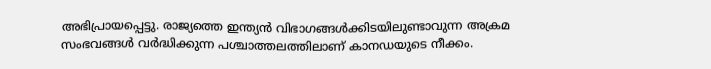അഭിപ്രായപ്പെട്ടു. രാജ്യത്തെ ഇന്ത്യൻ വിഭാഗങ്ങൾക്കിടയിലുണ്ടാവുന്ന അക്രമ സംഭവങ്ങൾ വ‍ർദ്ധിക്കുന്ന പശ്ചാത്തലത്തിലാണ് കാനഡയുടെ നീക്കം.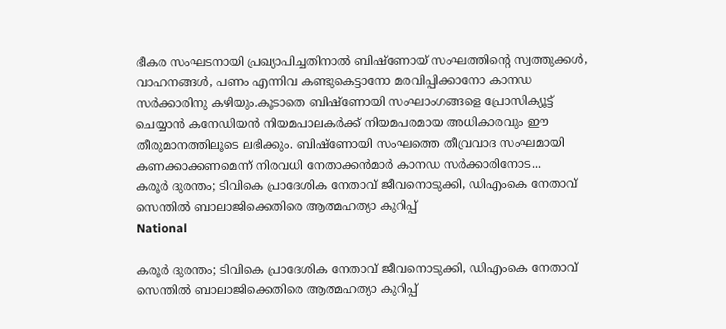ഭീകര സംഘടനായി പ്രഖ്യാപിച്ചതിനാൽ ബിഷ്‌ണോയ് സംഘത്തിന്‍റെ സ്വത്തുക്കള്‍, വാഹനങ്ങള്‍, പണം എന്നിവ കണ്ടുകെട്ടാനോ മരവിപ്പിക്കാനോ കാനഡ സർക്കാരിനു കഴിയും.കൂടാതെ ബിഷ്ണോയി സംഘാംഗങ്ങളെ പ്രോസിക്യൂട്ട് ചെയ്യാന്‍ കനേഡിയന്‍ നിയമപാലകര്‍ക്ക് നിയമപരമായ അധികാരവും ഈ തീരുമാനത്തിലൂടെ ലഭിക്കും. ബിഷ്ണോയി സംഘത്തെ തീവ്രവാദ സംഘമായി കണക്കാക്കണമെന്ന് നിരവധി നേതാക്കൻമാർ കാനഡ സർക്കാരിനോട...
കരൂർ ദുരന്തം; ടിവികെ പ്രാദേശിക നേതാവ് ജീവനൊടുക്കി, ഡിഎംകെ നേതാവ് സെന്തില്‍ ബാലാജിക്കെതിരെ ആത്മഹത്യാ കുറിപ്പ്
National

കരൂർ ദുരന്തം; ടിവികെ പ്രാദേശിക നേതാവ് ജീവനൊടുക്കി, ഡിഎംകെ നേതാവ് സെന്തില്‍ ബാലാജിക്കെതിരെ ആത്മഹത്യാ കുറിപ്പ്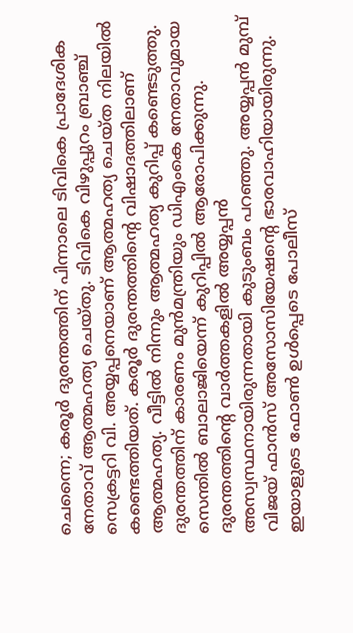ചെന്നൈ; കരൂർ ദുരന്തത്തിന് പിന്നാലെ ടിവികെ പ്രാദേശിക നേതാവ് ആത്മഹത്യ ചെയ്തു. ടിവികെ വിഴുപ്പുറം ബ്രാഞ്ച് സെക്രട്ടറി വി. അയ്യപ്പനെയാണ് ആത്മഹത്യ ചെയ്ത നിലയിൽ കണ്ടെത്തിയത്. കരൂർ ദുരന്തത്തിന്റെ വിഷാദത്തിലാണ് ആത്മഹത്യ. വീട്ടിൽ നിന്നും ആത്മഹത്യ കുറിപ്പ് കണ്ടെടുത്തു. ദുരന്തത്തിന് കാരണം മുൻമന്ത്രിയും ഡിഎംകെ നേതാവുമായ സെന്തിൽ ബാലാജിയെന്ന് കുറിപ്പിൽ ആരോപിക്കുന്നു. ദുരന്തത്തിന്റെ വാർത്തകളിൽ അയ്യപ്പൻ അസ്വസ്ഥനായിരുന്നതായി കുടുംബം പറഞ്ഞു. അയ്യപ്പൻ മുമ്പ് വിജയ് ഫാൻസ് അസോസിയേഷന്റെ ഭാരവാഹിയായിരുന്നു. ഇയാളുടെ ഫോൺ ഉൾപ്പെടെ പോലീസ്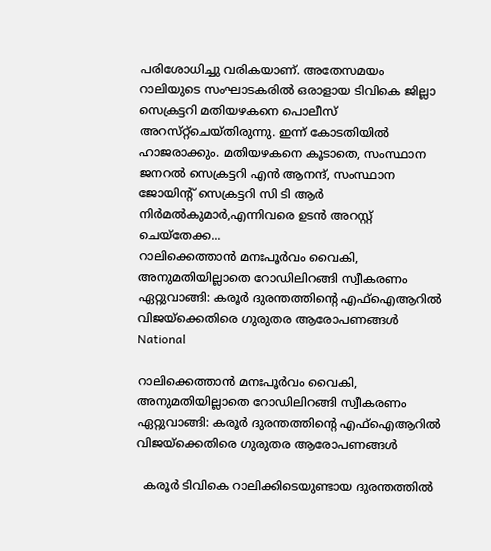പരിശോധിച്ചു വരികയാണ്. അതേസമയം റാലിയുടെ സംഘാടകരിൽ ഒരാളായ ടിവികെ ജില്ലാ സെക്രട്ടറി മതിയഴകനെ പൊലീസ്‌ അറസ്‌റ്റ്‌ചെയ്‌തിരുന്നു. ഇന്ന് കോടതിയിൽ ഹാജരാക്കും. മതിയഴകനെ കൂടാതെ, സംസ്ഥാന ജനറൽ സെക്രട്ടറി എൻ ആനന്ദ്, സംസ്ഥാന ജോയിന്റ് സെക്രട്ടറി സി ടി ആർ നിർമൽകുമാർ,എന്നിവരെ ഉടൻ അറസ്റ്റ് ചെയ്തേക്ക...
റാലിക്കെത്താൻ മനഃപൂർവം വൈകി, അനുമതിയില്ലാതെ റോഡിലിറങ്ങി സ്വീകരണം ഏറ്റുവാങ്ങി: കരൂർ ദുരന്തത്തിൻ്റെ എഫ്ഐആറിൽ വിജയ്ക്കെതിരെ ഗുരുതര ആരോപണങ്ങൾ
National

റാലിക്കെത്താൻ മനഃപൂർവം വൈകി, അനുമതിയില്ലാതെ റോഡിലിറങ്ങി സ്വീകരണം ഏറ്റുവാങ്ങി: കരൂർ ദുരന്തത്തിൻ്റെ എഫ്ഐആറിൽ വിജയ്ക്കെതിരെ ഗുരുതര ആരോപണങ്ങൾ

  കരൂർ ടിവികെ റാലിക്കിടെയുണ്ടായ ദുരന്തത്തില്‍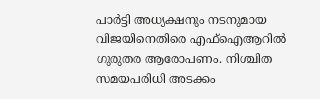പാര്‍ട്ടി അധ്യക്ഷനും നടനുമായ വിജയിനെതിരെ എഫ്ഐആറില്‍ ഗുരുതര ആരോപണം. നിശ്ചിത സമയപരിധി അടക്കം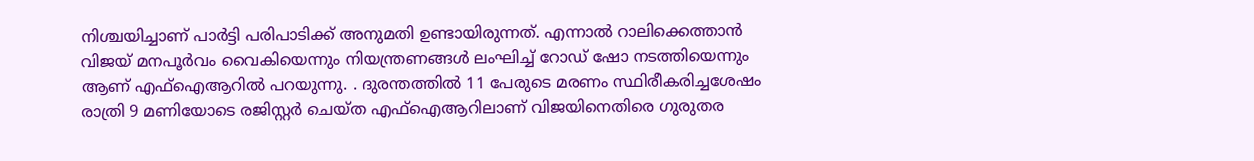നിശ്ചയിച്ചാണ് പാര്‍ട്ടി പരിപാടിക്ക് അനുമതി ഉണ്ടായിരുന്നത്. എന്നാൽ റാലിക്കെത്താൻ വിജയ് മനപൂർവം വൈകിയെന്നും നിയന്ത്രണങ്ങൾ ലംഘിച്ച് റോഡ് ഷോ നടത്തിയെന്നും ആണ് എഫ്ഐആറിൽ പറയുന്നു. . ദുരന്തത്തില്‍ 11 പേരുടെ മരണം സ്ഥിരീകരിച്ചശേഷം രാത്രി 9 മണിയോടെ രജിസ്റ്റര്‍ ചെയ്ത എഫ്‌ഐആറിലാണ് വിജയിനെതിരെ ഗുരുതര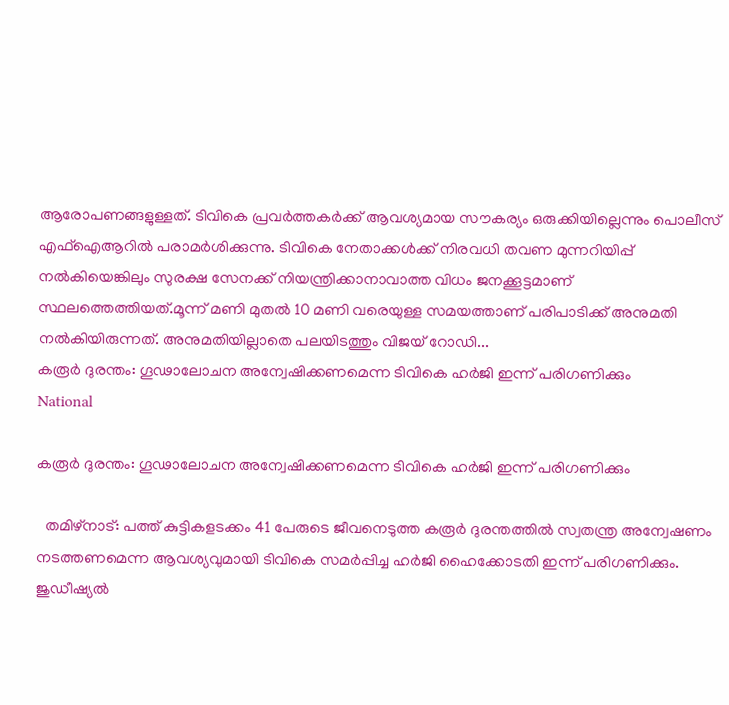ആരോപണങ്ങളുള്ളത്. ടിവികെ പ്രവര്‍ത്തകര്‍ക്ക് ആവശ്യമായ സൗകര്യം ഒരുക്കിയില്ലെന്നും പൊലീസ് എഫ്ഐആറിൽ പരാമർശിക്കുന്നു. ടിവികെ നേതാക്കള്‍ക്ക് നിരവധി തവണ മുന്നറിയിപ്പ് നല്‍കിയെങ്കിലും സുരക്ഷ സേനക്ക് നിയന്ത്രിക്കാനാവാത്ത വിധം ജനക്കൂട്ടമാണ് സ്ഥലത്തെത്തിയത്.മൂന്ന് മണി മുതല്‍ 10 മണി വരെയുള്ള സമയത്താണ് പരിപാടിക്ക് അനുമതി നല്‍കിയിരുന്നത്. അനുമതിയില്ലാതെ പലയിടത്തും വിജയ് റോഡി...
കരൂർ ദുരന്തം: ഗൂഢാലോചന അന്വേഷിക്കണമെന്ന ടിവികെ ഹർജി ഇന്ന് പരിഗണിക്കും
National

കരൂർ ദുരന്തം: ഗൂഢാലോചന അന്വേഷിക്കണമെന്ന ടിവികെ ഹർജി ഇന്ന് പരിഗണിക്കും

  തമിഴ്നാട്: പത്ത് കുട്ടികളടക്കം 41 പേരുടെ ജീവനെടുത്ത കരൂർ ദുരന്തത്തിൽ സ്വതന്ത്ര അന്വേഷണം നടത്തണമെന്ന ആവശ്യവുമായി ടിവികെ സമർപ്പിച്ച ഹർജി ഹൈക്കോടതി ഇന്ന് പരിഗണിക്കും. ജുഡീഷ്യൽ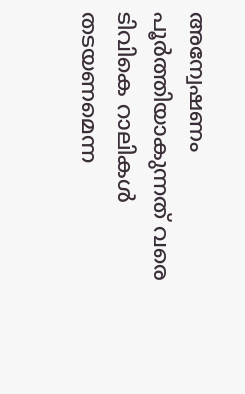അന്വേഷണം പൂർത്തിയാകുന്നത് വരെ ടിവികെ റാലികൾ തടയണമെന്ന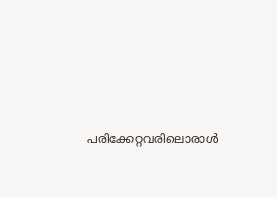പരിക്കേറ്റവരിലൊരാൾ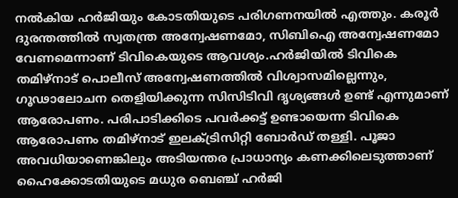നൽകിയ ഹർജിയും കോടതിയുടെ പരിഗണനയിൽ എത്തും. കരൂർ ദുരന്തത്തിൽ സ്വതന്ത്ര അന്വേഷണമോ, സിബിഐ അന്വേഷണമോ വേണമെന്നാണ് ടിവികെയുടെ ആവശ്യം.ഹർജിയിൽ ടിവികെ തമിഴ്നാട് പൊലീസ് അന്വേഷണത്തിൽ വിശ്വാസമില്ലെന്നും, ഗൂഢാലോചന തെളിയിക്കുന്ന സിസിടിവി ദൃശ്യങ്ങൾ ഉണ്ട് എന്നുമാണ് ആരോപണം. പരിപാടിക്കിടെ പവർക്കട്ട് ഉണ്ടായെന്ന ടിവികെ ആരോപണം തമിഴ്നാട് ഇലക്ട്രിസിറ്റി ബോർഡ് തള്ളി. പൂജാ അവധിയാണെങ്കിലും അടിയന്തര പ്രാധാന്യം കണക്കിലെടുത്താണ് ഹൈക്കോടതിയുടെ മധുര ബെഞ്ച് ഹർജി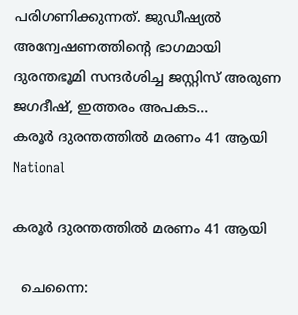പരിഗണിക്കുന്നത്. ജുഡീഷ്യൽ അന്വേഷണത്തിന്‍റെ ഭാഗമായി ദുരന്തഭൂമി സന്ദർശിച്ച ജസ്റ്റിസ് അരുണ ജഗദീഷ്, ഇത്തരം അപകട...
കരൂർ ദുരന്തത്തിൽ മരണം 41 ആയി
National

കരൂർ ദുരന്തത്തിൽ മരണം 41 ആയി

  ചെന്നൈ: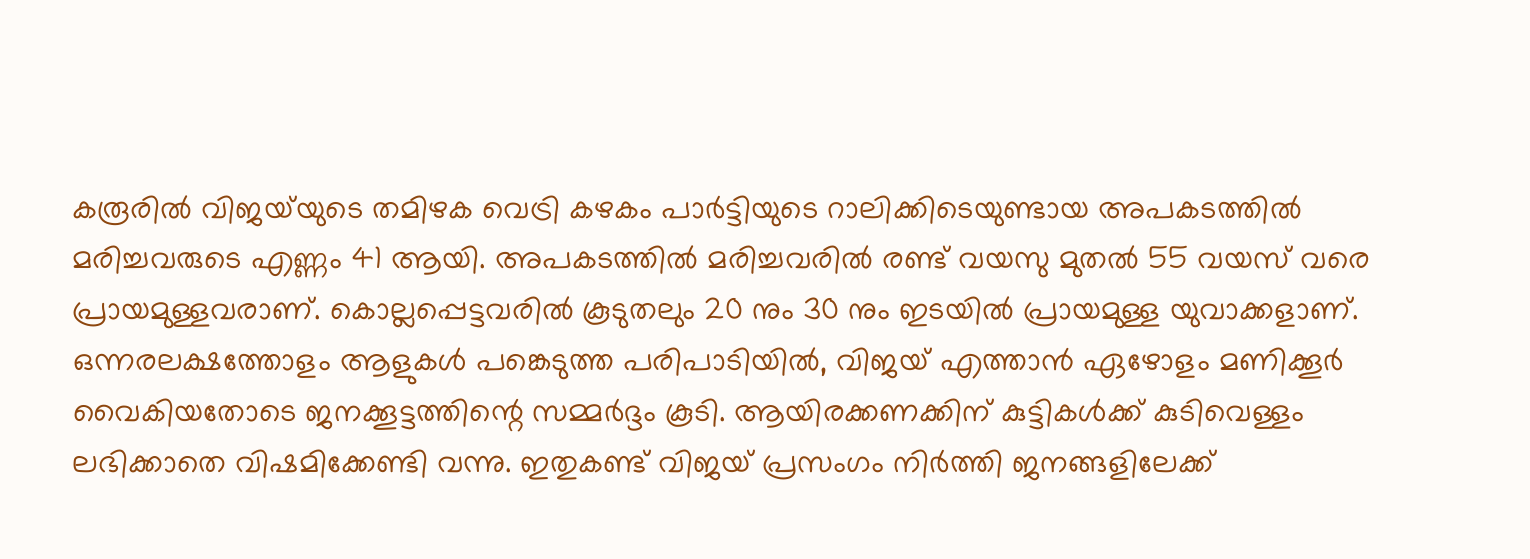കരൂരില്‍ വിജയ്‌യുടെ തമിഴക വെട്രി കഴകം പാര്‍ട്ടിയുടെ റാലിക്കിടെയുണ്ടായ അപകടത്തില്‍ മരിച്ചവരുടെ എണ്ണം 41 ആയി. അപകടത്തില്‍ മരിച്ചവരില്‍ രണ്ട് വയസു മുതല്‍ 55 വയസ് വരെ പ്രായമുള്ളവരാണ്. കൊല്ലപ്പെട്ടവരില്‍ കൂടുതലും 20 നും 30 നും ഇടയില്‍ പ്രായമുള്ള യുവാക്കളാണ്. ഒന്നരലക്ഷത്തോളം ആളുകൾ പങ്കെടുത്ത പരിപാടിയിൽ, വിജയ് എത്താൻ ഏഴോളം മണിക്കൂർ വൈകിയതോടെ ജനക്കൂട്ടത്തിന്റെ സമ്മർദ്ദം കൂടി. ആയിരക്കണക്കിന് കുട്ടികൾക്ക് കുടിവെള്ളം ലഭിക്കാതെ വിഷമിക്കേണ്ടി വന്നു. ഇതുകണ്ട് വിജയ് പ്രസംഗം നിർത്തി ജനങ്ങളിലേക്ക്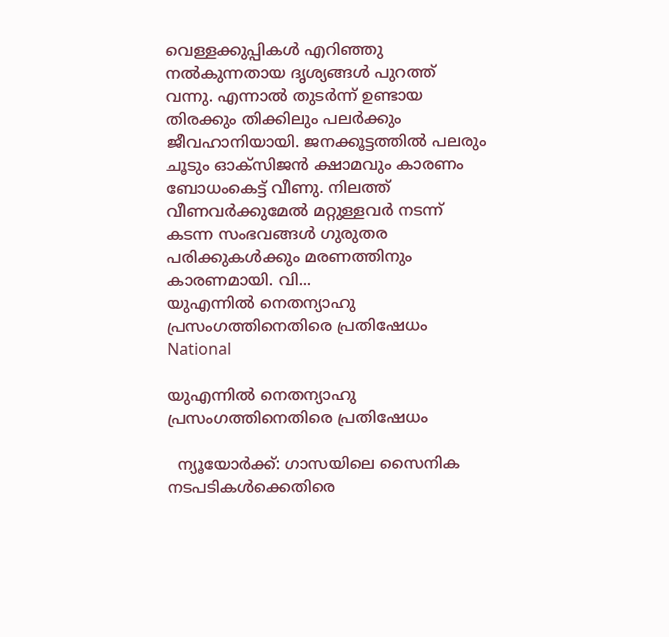വെള്ളക്കുപ്പികൾ എറിഞ്ഞു നൽകുന്നതായ ദൃശ്യങ്ങൾ പുറത്ത് വന്നു. എന്നാൽ തുടർന്ന് ഉണ്ടായ തിരക്കും തിക്കിലും പലർക്കും ജീവഹാനിയായി. ജനക്കൂട്ടത്തിൽ പലരും ചൂടും ഓക്സിജൻ ക്ഷാമവും കാരണം ബോധംകെട്ട് വീണു. നിലത്ത് വീണവർക്കുമേൽ മറ്റുള്ളവർ നടന്ന് കടന്ന സംഭവങ്ങൾ ഗുരുതര പരിക്കുകൾക്കും മരണത്തിനും കാരണമായി. വി...
യുഎന്നില്‍ നെതന്യാഹു പ്രസംഗത്തിനെതിരെ പ്രതിഷേധം
National

യുഎന്നില്‍ നെതന്യാഹു പ്രസംഗത്തിനെതിരെ പ്രതിഷേധം

  ന്യൂയോര്‍ക്ക്: ഗാസയിലെ സൈനിക നടപടികള്‍ക്കെതിരെ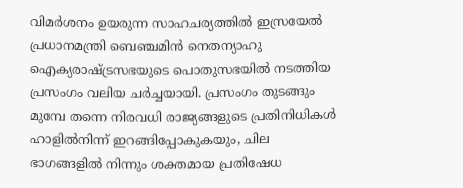വിമര്‍ശനം ഉയരുന്ന സാഹചര്യത്തില്‍ ഇസ്രയേല്‍ പ്രധാനമന്ത്രി ബെഞ്ചമിന്‍ നെതന്യാഹു ഐക്യരാഷ്ട്രസഭയുടെ പൊതുസഭയില്‍ നടത്തിയ പ്രസംഗം വലിയ ചര്‍ച്ചയായി. പ്രസംഗം തുടങ്ങും മുമ്പേ തന്നെ നിരവധി രാജ്യങ്ങളുടെ പ്രതിനിധികള്‍ ഹാളില്‍നിന്ന് ഇറങ്ങിപ്പോകുകയും, ചില ഭാഗങ്ങളില്‍ നിന്നും ശക്തമായ പ്രതിഷേധ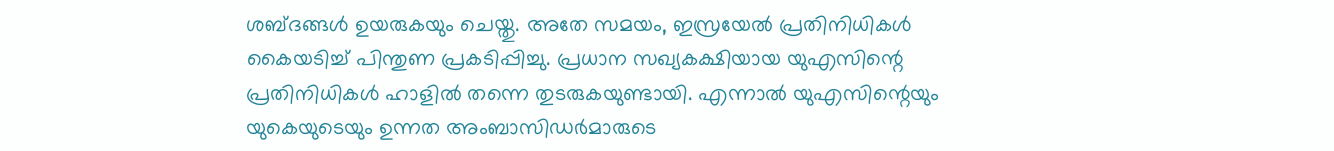ശബ്ദങ്ങള്‍ ഉയരുകയും ചെയ്തു. അതേ സമയം, ഇസ്രയേല്‍ പ്രതിനിധികള്‍ കൈയടിച്ച് പിന്തുണ പ്രകടിപ്പിച്ചു. പ്രധാന സഖ്യകക്ഷിയായ യുഎസിന്റെ പ്രതിനിധികള്‍ ഹാളില്‍ തന്നെ തുടരുകയുണ്ടായി. എന്നാല്‍ യുഎസിന്റെയും യുകെയുടെയും ഉന്നത അംബാസിഡര്‍മാരുടെ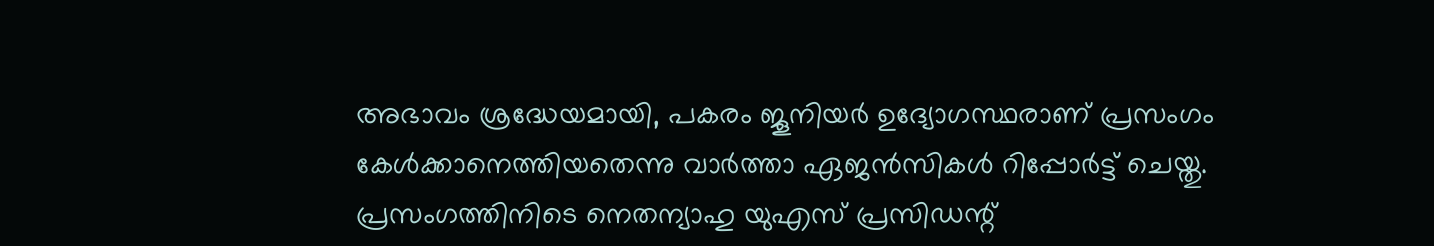അഭാവം ശ്രദ്ധേയമായി, പകരം ജൂനിയര്‍ ഉദ്യോഗസ്ഥരാണ് പ്രസംഗം കേള്‍ക്കാനെത്തിയതെന്നു വാര്‍ത്താ ഏജന്‍സികള്‍ റിപ്പോര്‍ട്ട് ചെയ്തു. പ്രസംഗത്തിനിടെ നെതന്യാഹു യുഎസ് പ്രസിഡന്റ്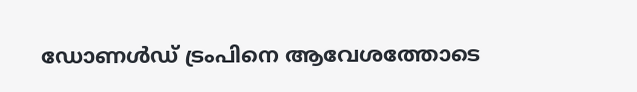ഡോണള്‍ഡ് ട്രംപിനെ ആവേശത്തോടെ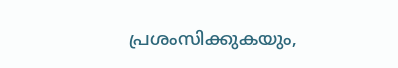പ്രശംസിക്കുകയും,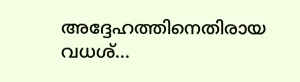അദ്ദേഹത്തിനെതിരായ വധശ്...